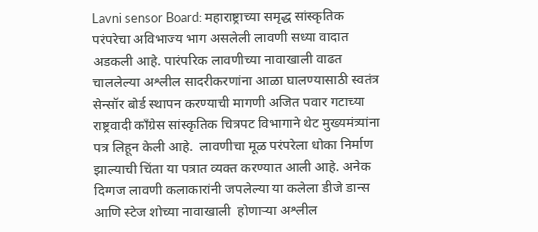Lavni sensor Board: महाराष्ट्राच्या समृद्ध सांस्कृतिक परंपरेचा अविभाज्य भाग असलेली लावणी सध्या वादात अडकली आहे. पारंपरिक लावणीच्या नावाखाली वाढत चाललेल्या अश्लील सादरीकरणांना आळा घालण्यासाठी स्वतंत्र सेन्सॉर बोर्ड स्थापन करण्याची मागणी अजित पवार गटाच्या राष्ट्रवादी काँग्रेस सांस्कृतिक चित्रपट विभागाने थेट मुख्यमंत्र्यांना पत्र लिहून केली आहे.  लावणीचा मूळ परंपरेला धोका निर्माण झाल्याची चिंता या पत्रात व्यक्त करण्यात आली आहे. अनेक दिग्गज लावणी कलाकारांनी जपलेल्या या कलेला डीजे डान्स आणि स्टेज शोच्या नावाखाली  होणाऱ्या अश्लील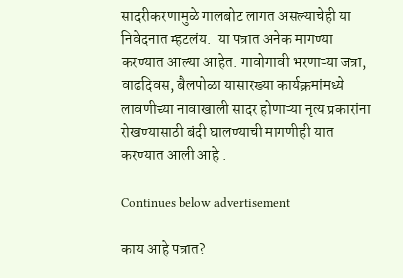सादरीकरणामुळे गालबोट लागत असल्याचेही या निवेदनात म्हटलंय.  या पत्रात अनेक मागण्या करण्यात आल्या आहेत. गावोगावी भरणाऱ्या जत्रा, वाढदिवस, बैलपोळा यासारख्या कार्यक्रमांमध्ये लावणीच्या नावाखाली सादर होणाऱ्या नृत्य प्रकारांना रोखण्यासाठी बंदी घालण्याची मागणीही यात करण्यात आली आहे .

Continues below advertisement

काय आहे पत्रात?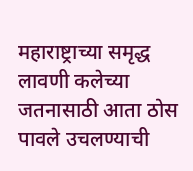महाराष्ट्राच्या समृद्ध लावणी कलेच्या जतनासाठी आता ठोस पावले उचलण्याची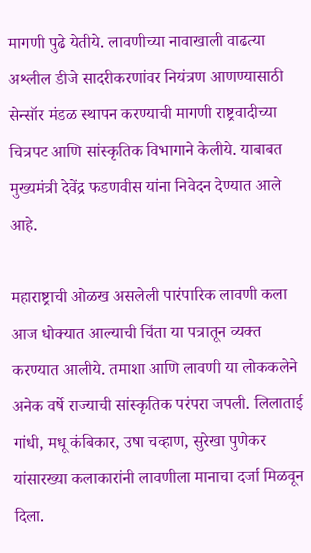मागणी पुढे येतीये. लावणीच्या नावाखाली वाढत्या अश्लील डीजे सादरीकरणांवर नियंत्रण आणण्यासाठी सेन्सॉर मंडळ स्थापन करण्याची मागणी राष्ट्रवादीच्या चित्रपट आणि सांस्कृतिक विभागाने केलीये. याबाबत मुख्यमंत्री देवेंद्र फडणवीस यांना निवेदन देण्यात आले आहे.

महाराष्ट्राची ओळख असलेली पारंपारिक लावणी कला आज धोक्यात आल्याची चिंता या पत्रातून व्यक्त करण्यात आलीये. तमाशा आणि लावणी या लोककलेने अनेक वर्षे राज्याची सांस्कृतिक परंपरा जपली. लिलाताई गांधी, मधू कंबिकार, उषा चव्हाण, सुरेखा पुणेकर यांसारख्या कलाकारांनी लावणीला मानाचा दर्जा मिळवून दिला.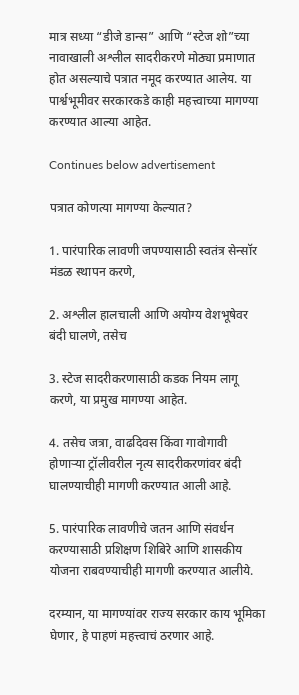मात्र सध्या “डीजे डान्स” आणि “स्टेज शो”च्या नावाखाली अश्लील सादरीकरणे मोठ्या प्रमाणात होत असल्याचे पत्रात नमूद करण्यात आलेय. या पार्श्वभूमीवर सरकारकडे काही महत्त्वाच्या मागण्या करण्यात आल्या आहेत.

Continues below advertisement

पत्रात कोणत्या मागण्या केल्यात?

1. पारंपारिक लावणी जपण्यासाठी स्वतंत्र सेन्सॉर मंडळ स्थापन करणे,

2. अश्लील हालचाली आणि अयोग्य वेशभूषेवर बंदी घालणे, तसेच

3. स्टेज सादरीकरणासाठी कडक नियम लागू करणे, या प्रमुख मागण्या आहेत.

4. तसेच जत्रा, वाढदिवस किंवा गावोगावी होणाऱ्या ट्रॉलीवरील नृत्य सादरीकरणांवर बंदी घालण्याचीही मागणी करण्यात आली आहे.

5. पारंपारिक लावणीचे जतन आणि संवर्धन करण्यासाठी प्रशिक्षण शिबिरे आणि शासकीय योजना राबवण्याचीही मागणी करण्यात आलीये.

दरम्यान, या मागण्यांवर राज्य सरकार काय भूमिका घेणार, हे पाहणं महत्त्वाचं ठरणार आहे.